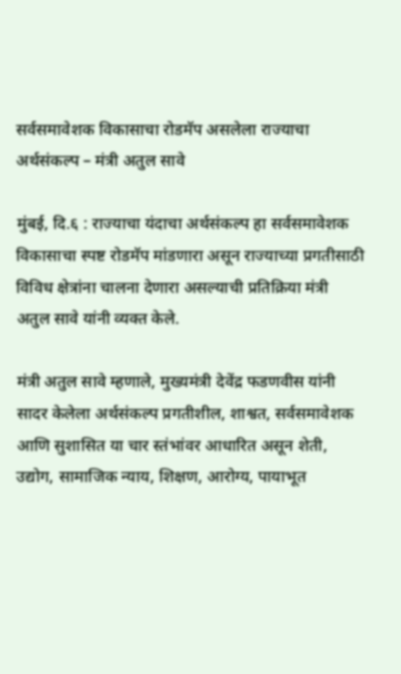सर्वसमावेशक विकासाचा रोडमॅप असलेला राज्याचा अर्थसंकल्प – मंत्री अतुल सावे

मुंबई, दि.६ : राज्याचा यंदाचा अर्थसंकल्प हा सर्वसमावेशक विकासाचा स्पष्ट रोडमॅप मांडणारा असून राज्याच्या प्रगतीसाठी विविध क्षेत्रांना चालना देणारा असल्याची प्रतिक्रिया मंत्री अतुल सावे यांनी व्यक्त केले.

मंत्री अतुल सावे म्हणाले, मुख्यमंत्री देवेंद्र फडणवीस यांनी सादर केलेला अर्थसंकल्प प्रगतीशील, शाश्वत, सर्वसमावेशक आणि सुशासित या चार स्तंभांवर आधारित असून शेती, उद्योग, सामाजिक न्याय, शिक्षण, आरोग्य, पायाभूत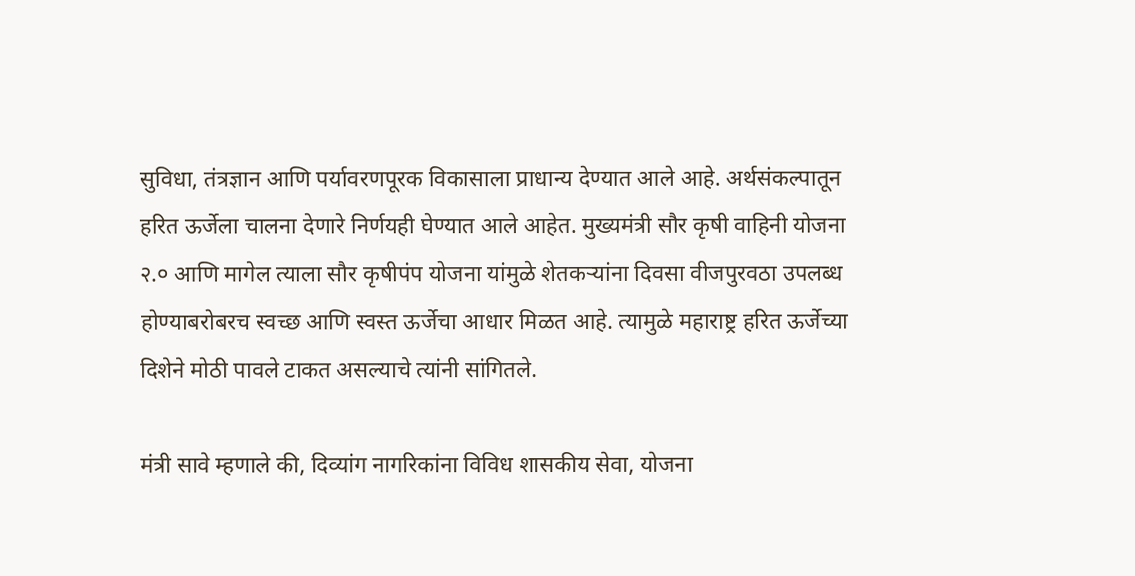सुविधा, तंत्रज्ञान आणि पर्यावरणपूरक विकासाला प्राधान्य देण्यात आले आहे. अर्थसंकल्पातून हरित ऊर्जेला चालना देणारे निर्णयही घेण्यात आले आहेत. मुख्यमंत्री सौर कृषी वाहिनी योजना २.० आणि मागेल त्याला सौर कृषीपंप योजना यांमुळे शेतकऱ्यांना दिवसा वीजपुरवठा उपलब्ध होण्याबरोबरच स्वच्छ आणि स्वस्त ऊर्जेचा आधार मिळत आहे. त्यामुळे महाराष्ट्र हरित ऊर्जेच्या दिशेने मोठी पावले टाकत असल्याचे त्यांनी सांगितले.

मंत्री सावे म्हणाले की, दिव्यांग नागरिकांना विविध शासकीय सेवा, योजना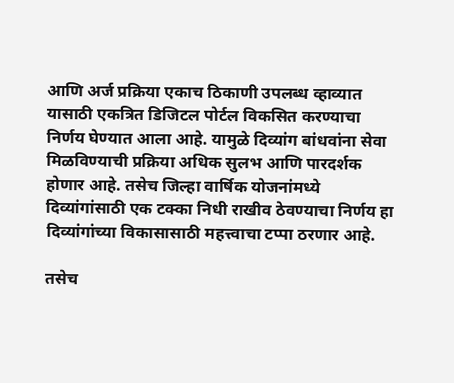आणि अर्ज प्रक्रिया एकाच ठिकाणी उपलब्ध व्हाव्यात यासाठी एकत्रित डिजिटल पोर्टल विकसित करण्याचा निर्णय घेण्यात आला आहे. यामुळे दिव्यांग बांधवांना सेवा मिळविण्याची प्रक्रिया अधिक सुलभ आणि पारदर्शक होणार आहे. तसेच जिल्हा वार्षिक योजनांमध्ये दिव्यांगांसाठी एक टक्का निधी राखीव ठेवण्याचा निर्णय हा दिव्यांगांच्या विकासासाठी महत्त्वाचा टप्पा ठरणार आहे.

तसेच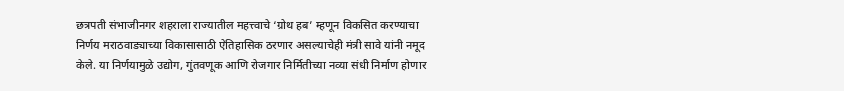छत्रपती संभाजीनगर शहराला राज्यातील महत्त्वाचे ‘ग्रोथ हब’ म्हणून विकसित करण्याचा निर्णय मराठवाड्याच्या विकासासाठी ऐतिहासिक ठरणार असल्याचेही मंत्री सावे यांनी नमूद केले. या निर्णयामुळे उद्योग, गुंतवणूक आणि रोजगार निर्मितीच्या नव्या संधी निर्माण होणार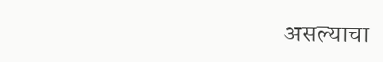असल्याचा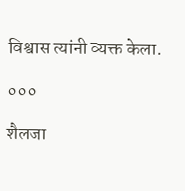विश्वास त्यांनी व्यक्त केला.

०००

शैलजा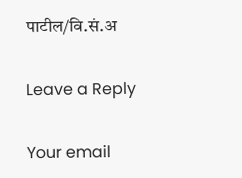पाटील/वि.सं.अ

Leave a Reply

Your email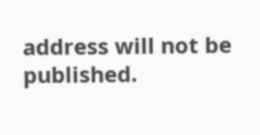address will not be published.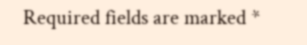Required fields are marked *